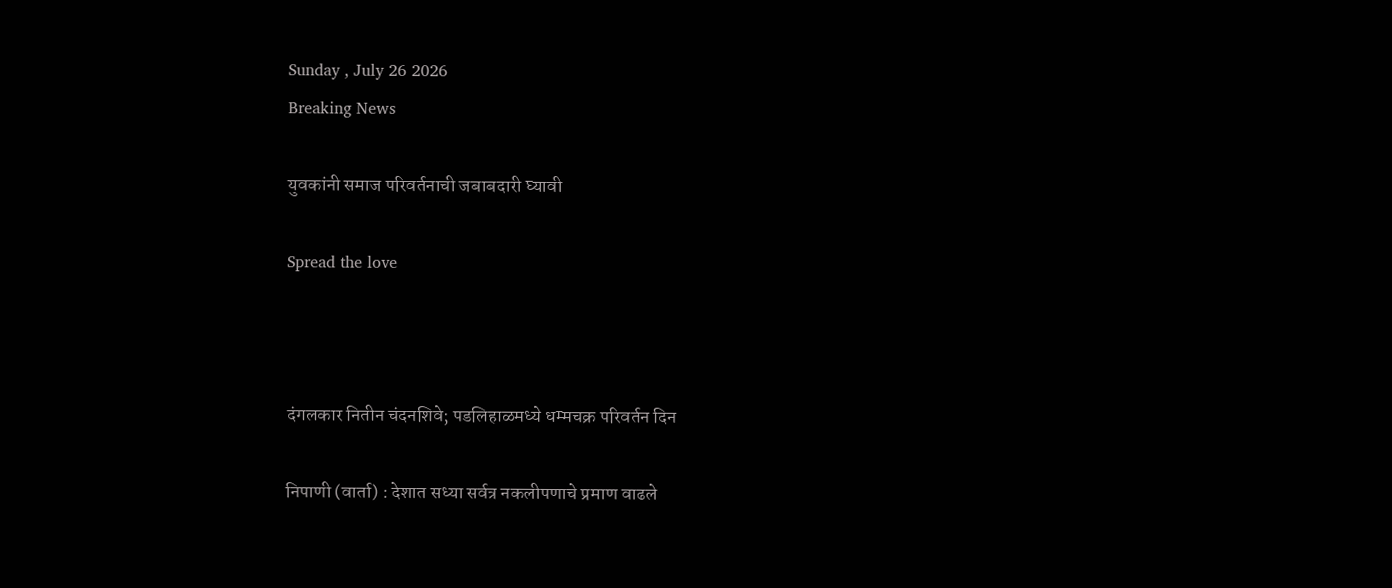Sunday , July 26 2026
Breaking News

युवकांनी समाज परिवर्तनाची जबाबदारी घ्यावी

Spread the love



दंगलकार नितीन चंदनशिवे; पडलिहाळमध्ये धम्मचक्र परिवर्तन दिन

निपाणी (वार्ता) : देशात सध्या सर्वत्र नकलीपणाचे प्रमाण वाढले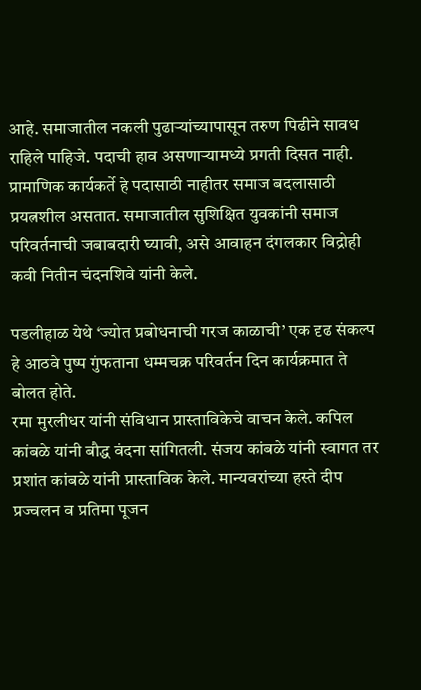आहे. समाजातील नकली पुढार्‍यांच्यापासून तरुण पिढीने सावध राहिले पाहिजे. पदाची हाव असणाऱ्यामध्ये प्रगती दिसत नाही. प्रामाणिक कार्यकर्ते हे पदासाठी नाहीतर समाज बदलासाठी प्रयत्नशील असतात. समाजातील सुशिक्षित युवकांनी समाज परिवर्तनाची जबाबदारी घ्यावी, असे आवाहन दंगलकार विद्रोही कवी नितीन चंदनशिवे यांनी केले.

पडलीहाळ येथे ‘ज्योत प्रबोधनाची गरज काळाची’ एक दृढ संकल्प हे आठवे पुष्प गुंफताना धम्मचक्र परिवर्तन दिन कार्यक्रमात ते बोलत होते.
रमा मुरलीधर यांनी संविधान प्रास्ताविकेचे वाचन केले. कपिल कांबळे यांनी बौद्ध वंदना सांगितली. संजय कांबळे यांनी स्वागत तर प्रशांत कांबळे यांनी प्रास्ताविक केले. मान्यवरांच्या हस्ते दीप प्रज्वलन व प्रतिमा पूजन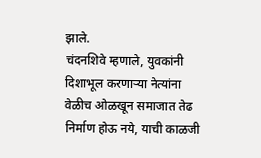झाले.
चंदनशिवे म्हणाले, युवकांनी दिशाभूल करणाऱ्या नेत्यांना वेळीच ओळखून समाजात तेढ निर्माण होऊ नये, याची काळजी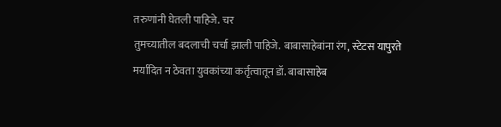तरुणांनी घेतली पाहिजे. चर
तुमच्यातील बदलाची चर्चा झाली पाहिजे. बाबासाहेबांना रंग, स्टेटस यापुरते मर्यादित न ठेवता युवकांच्या कर्तृत्वातून डॉ. बाबासाहेब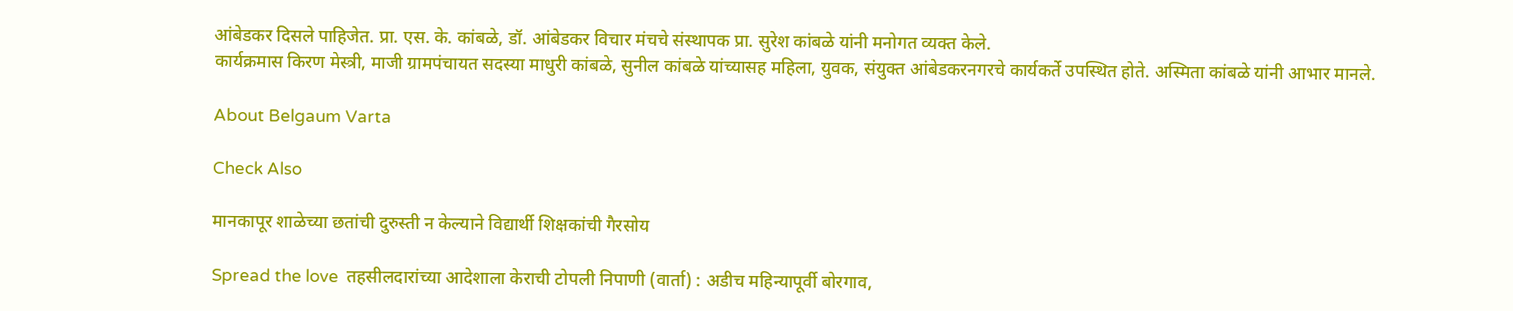आंबेडकर दिसले पाहिजेत. प्रा. एस. के. कांबळे, डॉ. आंबेडकर विचार मंचचे संस्थापक प्रा. सुरेश कांबळे यांनी मनोगत व्यक्त केले.
कार्यक्रमास किरण मेस्त्री, माजी ग्रामपंचायत सदस्या माधुरी कांबळे, सुनील कांबळे यांच्यासह महिला, युवक, संयुक्त आंबेडकरनगरचे कार्यकर्ते उपस्थित होते. अस्मिता कांबळे यांनी आभार मानले.

About Belgaum Varta

Check Also

मानकापूर शाळेच्या छतांची दुरुस्ती न केल्याने विद्यार्थी शिक्षकांची गैरसोय

Spread the love  तहसीलदारांच्या आदेशाला केराची टोपली निपाणी (वार्ता) : अडीच महिन्यापूर्वी बोरगाव,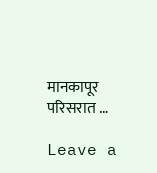मानकापूर परिसरात …

Leave a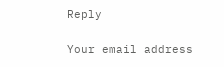Reply

Your email address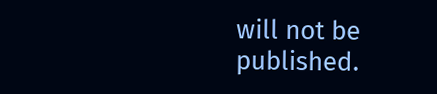will not be published.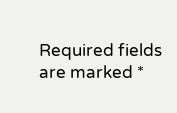Required fields are marked *